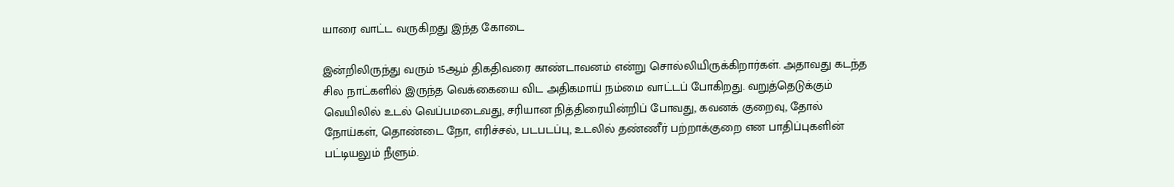யாரை வாட்ட வருகிறது இந்த கோடை

இன்றிலிருந்து வரும் 15ஆம் திகதிவரை காண்டாவனம் என்று சொல்லியிருக்கிறார்கள். அதாவது கடந்த சில நாட்களில் இருந்த வெக்கையை விட அதிகமாய் நம்மை வாட்டப் போகிறது. வறுத்தெடுக்கும் வெயிலில் உடல் வெப்பமடைவது, சரியான நித்திரையின்றிப் போவது, கவனக் குறைவு, தோல் நோய்கள், தொண்டை நோ, எரிச்சல், படபடப்பு, உடலில் தண்ணீர் பற்றாக்குறை என பாதிப்புகளின் பட்டியலும் நீளும்.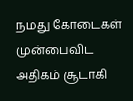நமது கோடைகள் முன்பைவிட அதிகம் சூடாகி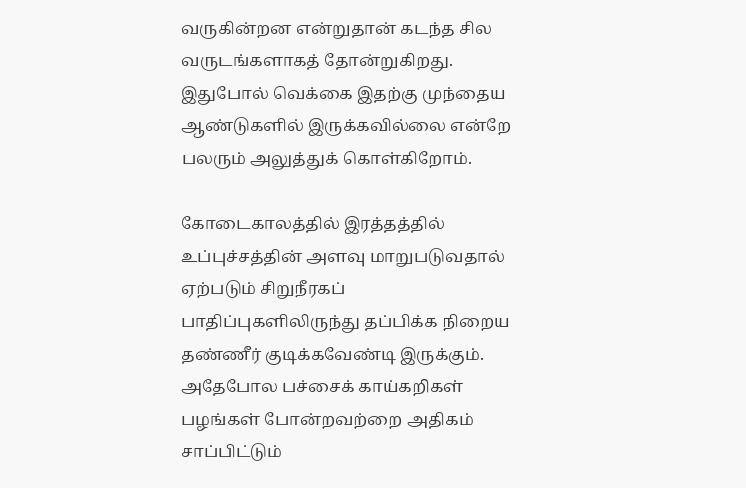வருகின்றன என்றுதான் கடந்த சில வருடங்களாகத் தோன்றுகிறது. இதுபோல் வெக்கை இதற்கு முந்தைய ஆண்டுகளில் இருக்கவில்லை என்றே பலரும் அலுத்துக் கொள்கிறோம்.

கோடைகாலத்தில் இரத்தத்தில் உப்புச்சத்தின் அளவு மாறுபடுவதால் ஏற்படும் சிறுநீரகப் பாதிப்புகளிலிருந்து தப்பிக்க நிறைய தண்ணீர் குடிக்கவேண்டி இருக்கும். அதேபோல பச்சைக் காய்கறிகள் பழங்கள் போன்றவற்றை அதிகம் சாப்பிட்டும்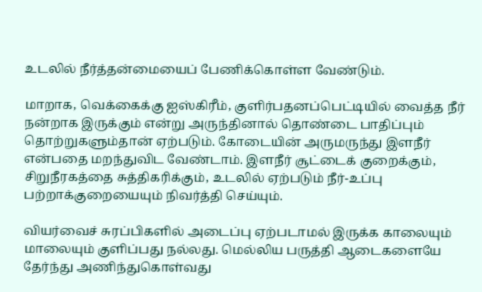உடலில் நீர்த்தன்மையைப் பேணிக்கொள்ள வேண்டும்.

மாறாக, வெக்கைக்கு ஐஸ்கிரீம், குளிர்பதனப்பெட்டியில் வைத்த நீர் நன்றாக இருக்கும் என்று அருந்தினால் தொண்டை பாதிப்பும் தொற்றுகளும்தான் ஏற்படும். கோடையின் அருமருந்து இளநீர் என்பதை மறந்துவிட வேண்டாம். இளநீர் சூட்டைக் குறைக்கும், சிறுநீரகத்தை சுத்திகரிக்கும், உடலில் ஏற்படும் நீர்-உப்பு பற்றாக்குறையையும் நிவர்த்தி செய்யும்.

வியர்வைச் சுரப்பிகளில் அடைப்பு ஏற்படாமல் இருக்க காலையும் மாலையும் குளிப்பது நல்லது. மெல்லிய பருத்தி ஆடைகளையே தேர்ந்து அணிந்துகொள்வது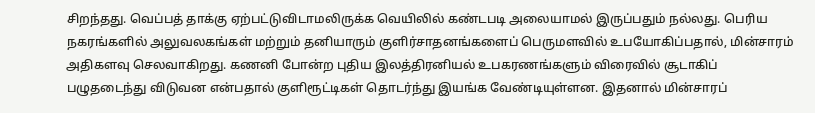சிறந்தது. வெப்பத் தாக்கு ஏற்பட்டுவிடாமலிருக்க வெயிலில் கண்டபடி அலையாமல் இருப்பதும் நல்லது. பெரிய நகரங்களில் அலுவலகங்கள் மற்றும் தனியாரும் குளிர்சாதனங்களைப் பெருமளவில் உபயோகிப்பதால், மின்சாரம் அதிகளவு செலவாகிறது. கணனி போன்ற புதிய இலத்திரனியல் உபகரணங்களும் விரைவில் சூடாகிப் பழுதடைந்து விடுவன என்பதால் குளிரூட்டிகள் தொடர்ந்து இயங்க வேண்டியுள்ளன. இதனால் மின்சாரப்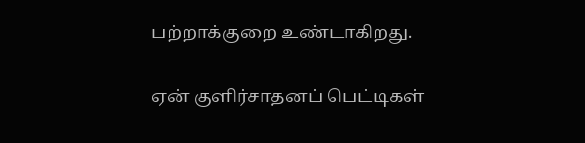பற்றாக்குறை உண்டாகிறது.

ஏன் குளிர்சாதனப் பெட்டிகள்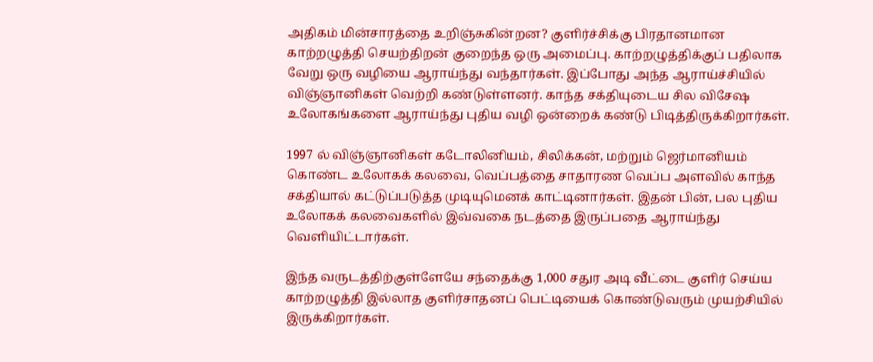அதிகம் மின்சாரத்தை உறிஞ்சுகின்றன? குளிர்ச்சிக்கு பிரதானமான காற்றழுத்தி செயற்திறன் குறைந்த ஒரு அமைப்பு. காற்றழுத்திக்குப் பதிலாக வேறு ஒரு வழியை ஆராய்ந்து வந்தார்கள். இப்போது அந்த ஆராய்ச்சியில் விஞ்ஞானிகள் வெற்றி கண்டுள்ளனர். காந்த சக்தியுடைய சில விசேஷ உலோகங்களை ஆராய்ந்து புதிய வழி ஒன்றைக் கண்டு பிடித்திருக்கிறார்கள்.

1997 ல் விஞ்ஞானிகள் கடோலினியம், சிலிக்கன், மற்றும் ஜெர்மானியம் கொண்ட உலோகக் கலவை, வெப்பத்தை சாதாரண வெப்ப அளவில் காந்த சக்தியால் கட்டுப்படுத்த முடியுமெனக் காட்டினார்கள். இதன் பின், பல புதிய உலோகக் கலவைகளில் இவ்வகை நடத்தை இருப்பதை ஆராய்ந்து வெளியிட்டார்கள்.

இந்த வருடத்திற்குள்ளேயே சந்தைக்கு 1,000 சதுர அடி வீட்டை குளிர் செய்ய காற்றழுத்தி இல்லாத குளிர்சாதனப் பெட்டியைக் கொண்டுவரும் முயற்சியில் இருக்கிறார்கள்.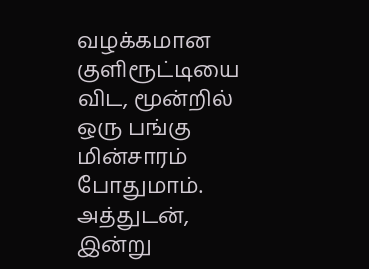வழக்கமான குளிரூட்டியை விட, மூன்றில் ஒரு பங்கு மின்சாரம் போதுமாம். அத்துடன், இன்று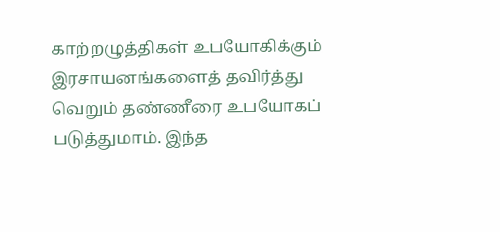காற்றழுத்திகள் உபயோகிக்கும் இரசாயனங்களைத் தவிர்த்து வெறும் தண்ணீரை உபயோகப் படுத்துமாம். இந்த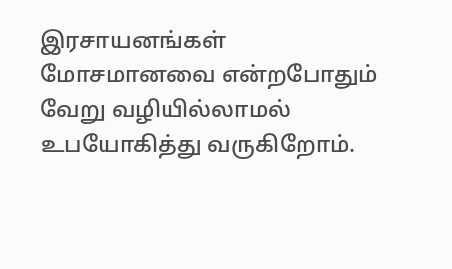இரசாயனங்கள் மோசமானவை என்றபோதும் வேறு வழியில்லாமல் உபயோகித்து வருகிறோம்.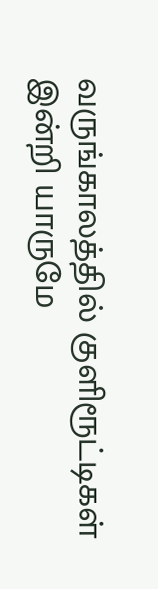வருங்காலத்தில் குளிரூட்டிகள் இன்றி யாருமே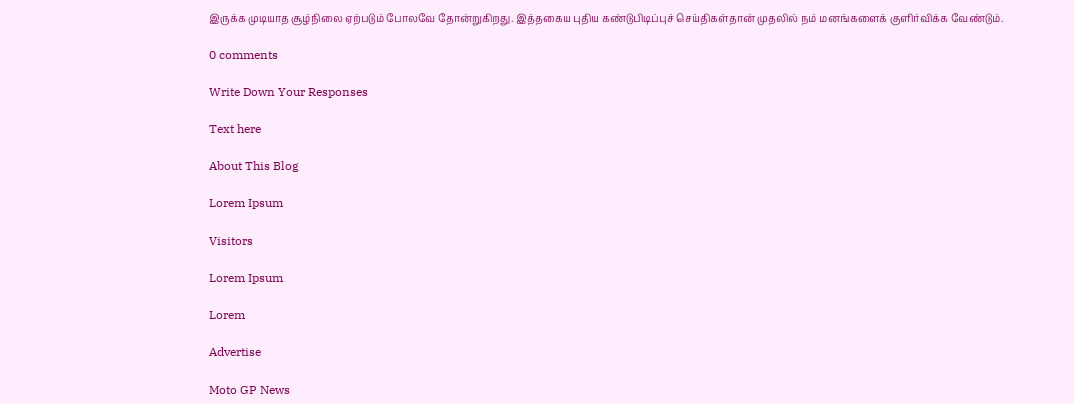இருக்க முடியாத சூழ்நிலை ஏற்படும் போலவே தோன்றுகிறது. இத்தகைய புதிய கண்டுபிடிப்புச் செய்திகள்தான் முதலில் நம் மனங்களைக் குளிர்விக்க வேண்டும்.

0 comments

Write Down Your Responses

Text here

About This Blog

Lorem Ipsum

Visitors

Lorem Ipsum

Lorem

Advertise

Moto GP News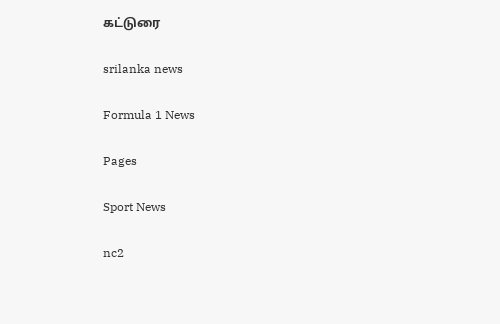கட்டுரை

srilanka news

Formula 1 News

Pages

Sport News

nc2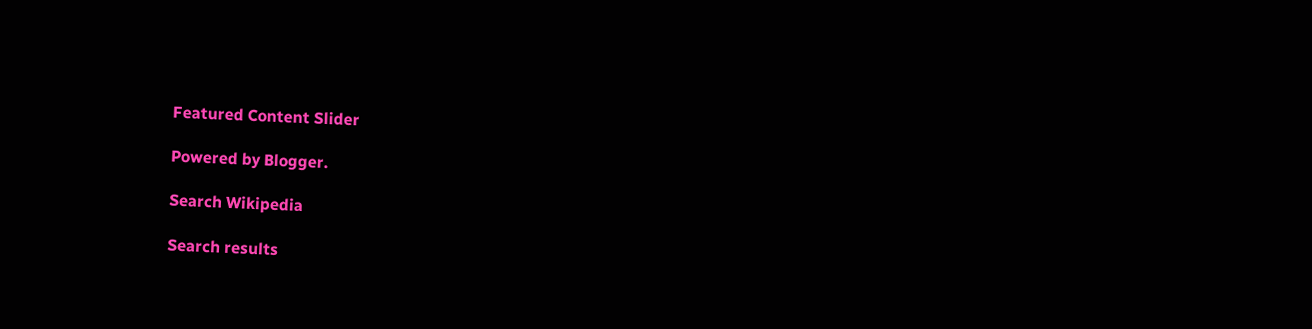Featured Content Slider

Powered by Blogger.

Search Wikipedia

Search results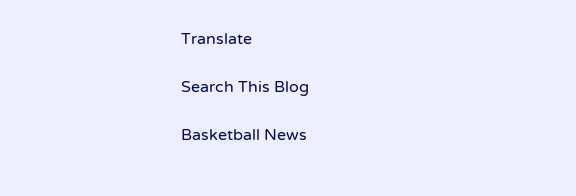Translate

Search This Blog

Basketball News